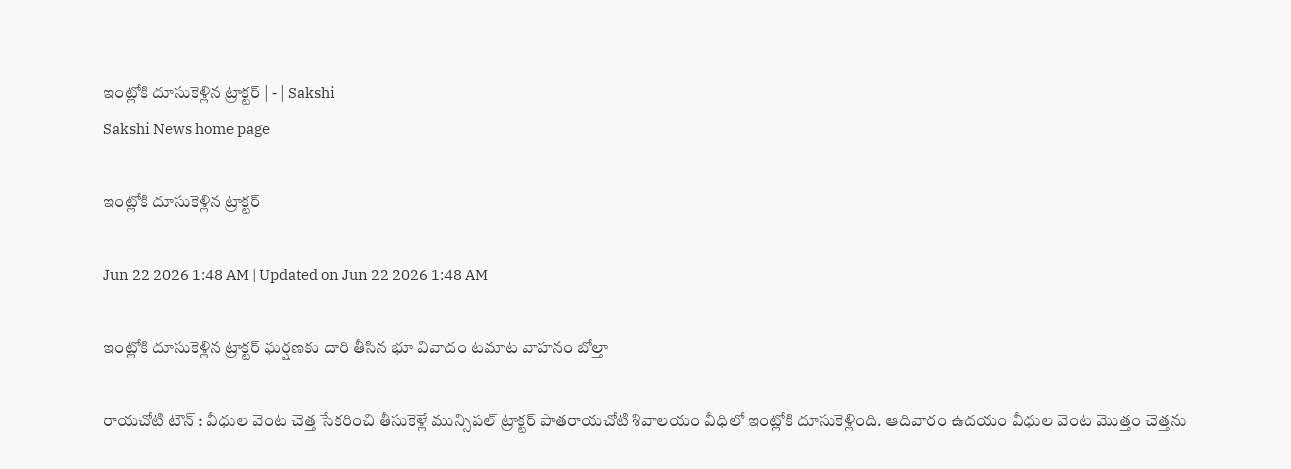ఇంట్లోకి దూసుకెళ్లిన ట్రాక్టర్‌ | - | Sakshi
Sakshi News home page

ఇంట్లోకి దూసుకెళ్లిన ట్రాక్టర్‌

Jun 22 2026 1:48 AM | Updated on Jun 22 2026 1:48 AM

ఇంట్లోకి దూసుకెళ్లిన ట్రాక్టర్‌ ఘర్షణకు దారి తీసిన భూ వివాదం టమాట వాహనం బోల్తా

రాయచోటి టౌన్‌ : వీధుల వెంట చెత్త సేకరించి తీసుకెళ్లే మున్సిపల్‌ ట్రాక్టర్‌ పాతరాయచోటి శివాలయం వీధిలో ఇంట్లోకి దూసుకెళ్లింది. ఆదివారం ఉదయం వీధుల వెంట మొత్తం చెత్తను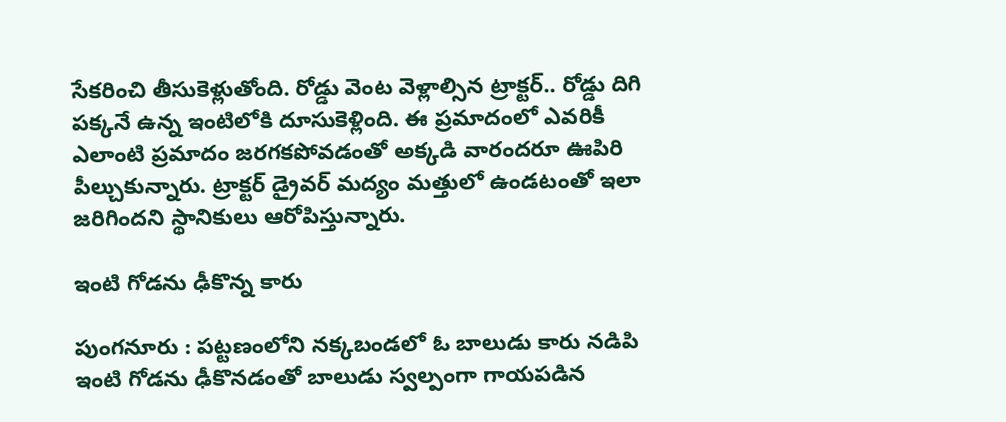సేకరించి తీసుకెళ్లుతోంది. రోడ్డు వెంట వెళ్లాల్సిన ట్రాక్టర్‌.. రోడ్డు దిగి పక్కనే ఉన్న ఇంటిలోకి దూసుకెళ్లింది. ఈ ప్రమాదంలో ఎవరికీ ఎలాంటి ప్రమాదం జరగకపోవడంతో అక్కడి వారందరూ ఊపిరి పీల్చుకున్నారు. ట్రాక్టర్‌ డ్రైవర్‌ మద్యం మత్తులో ఉండటంతో ఇలా జరిగిందని స్థానికులు ఆరోపిస్తున్నారు.

ఇంటి గోడను ఢీకొన్న కారు

పుంగనూరు : పట్టణంలోని నక్కబండలో ఓ బాలుడు కారు నడిపి ఇంటి గోడను ఢీకొనడంతో బాలుడు స్వల్పంగా గాయపడిన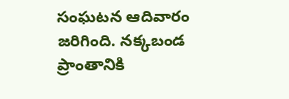సంఘటన ఆదివారం జరిగింది. నక్కబండ ప్రాంతానికి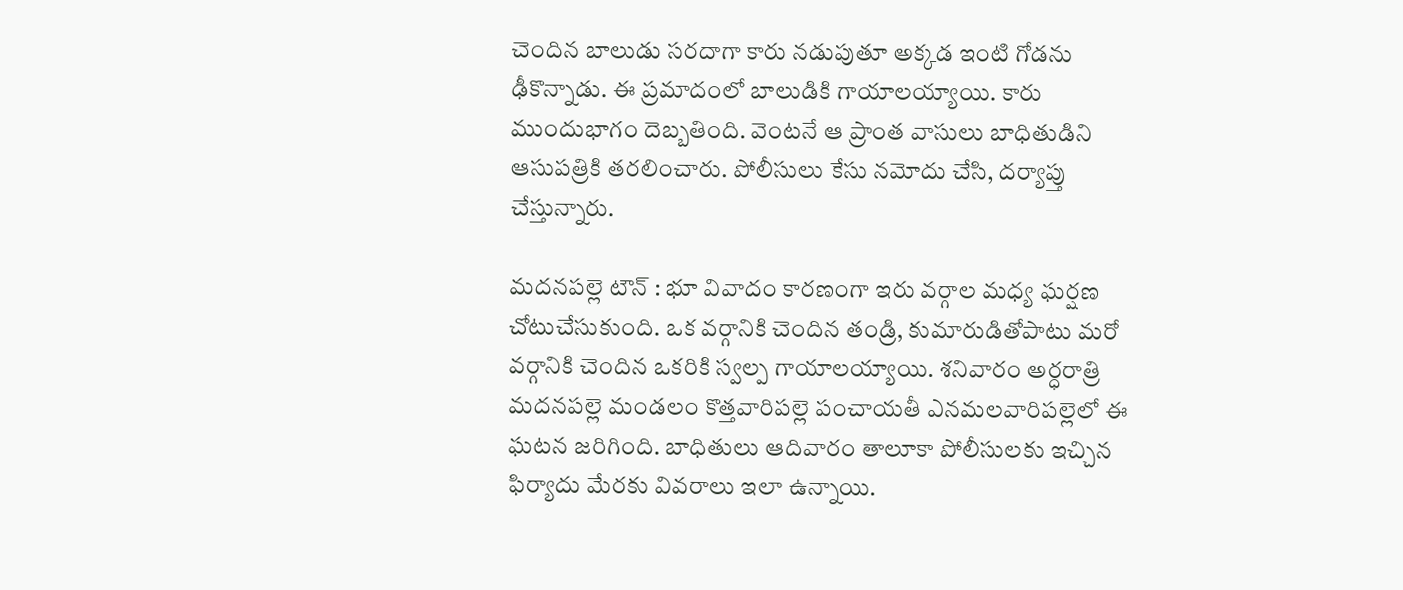చెందిన బాలుడు సరదాగా కారు నడుపుతూ అక్కడ ఇంటి గోడను ఢీకొన్నాడు. ఈ ప్రమాదంలో బాలుడికి గాయాలయ్యాయి. కారు ముందుభాగం దెబ్బతింది. వెంటనే ఆ ప్రాంత వాసులు బాధితుడిని ఆసుపత్రికి తరలించారు. పోలీసులు కేసు నమోదు చేసి, దర్యాప్తు చేస్తున్నారు.

మదనపల్లె టౌన్‌ : భూ వివాదం కారణంగా ఇరు వర్గాల మధ్య ఘర్షణ చోటుచేసుకుంది. ఒక వర్గానికి చెందిన తండ్రి, కుమారుడితోపాటు మరో వర్గానికి చెందిన ఒకరికి స్వల్ప గాయాలయ్యాయి. శనివారం అర్ధరాత్రి మదనపల్లె మండలం కొత్తవారిపల్లె పంచాయతీ ఎనమలవారిపల్లెలో ఈ ఘటన జరిగింది. బాధితులు ఆదివారం తాలూకా పోలీసులకు ఇచ్చిన ఫిర్యాదు మేరకు వివరాలు ఇలా ఉన్నాయి.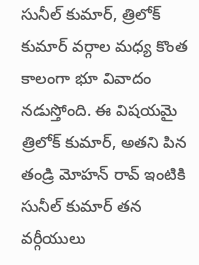సునీల్‌ కుమార్‌, త్రిలోక్‌ కుమార్‌ వర్గాల మధ్య కొంత కాలంగా భూ వివాదం నడుస్తోంది. ఈ విషయమై త్రిలోక్‌ కుమార్‌, అతని పిన తండ్రి మోహన్‌ రావ్‌ ఇంటికి సునీల్‌ కుమార్‌ తన వర్గీయులు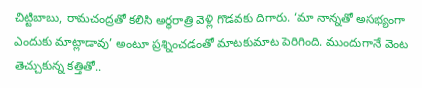చిట్టిబాబు, రామచంద్రతో కలిసి అర్ధరాత్రి వెళ్లి గొడవకు దిగారు. ‘మా నాన్నతో అసభ్యంగా ఎందుకు మాట్లాడావు’ అంటూ ప్రశ్నించడంతో మాటకుమాట పెరిగింది. ముందుగానే వెంట తెచ్చుకున్న కత్తితో..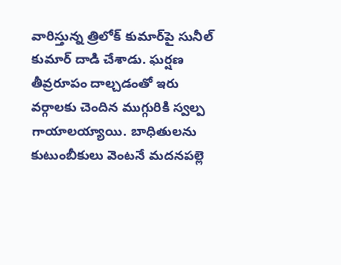వారిస్తున్న త్రిలోక్‌ కుమార్‌పై సునీల్‌ కుమార్‌ దాడి చేశాడు. ఘర్షణ తీవ్రరూపం దాల్చడంతో ఇరు వర్గాలకు చెందిన ముగ్గురికి స్వల్ప గాయాలయ్యాయి. బాధితులను కుటుంబీకులు వెంటనే మదనపల్లె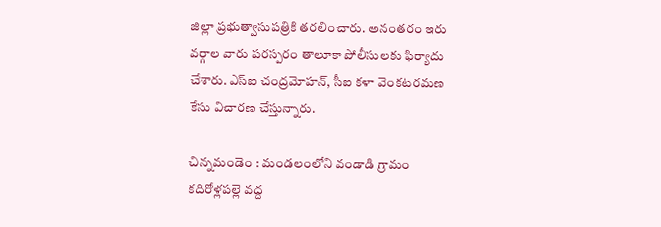జిల్లా ప్రభుత్వాసుపత్రికి తరలించారు. అనంతరం ఇరు వర్గాల వారు పరస్పరం తాలూకా పోలీసులకు ఫిర్యాదు చేశారు. ఎస్‌ఐ చంద్రమోహన్‌, సీఐ కళా వెంకటరమణ కేసు విచారణ చేస్తున్నారు.

చిన్నమండెం : మండలంలోని వండాడి గ్రామం కదిరోళ్లపల్లె వద్ద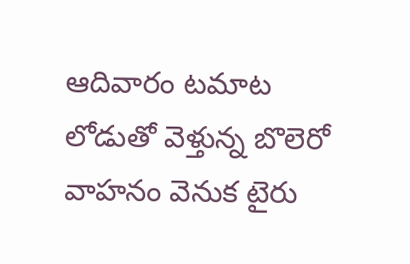ఆదివారం టమాట లోడుతో వెళ్తున్న బొలెరో వాహనం వెనుక టైరు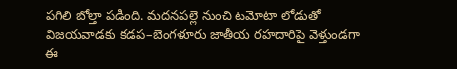పగిలి బోల్తా పడింది. మదనపల్లె నుంచి టమోటా లోడుతో విజయవాడకు కడప–బెంగళూరు జాతీయ రహదారిపై వెళ్తుండగా ఈ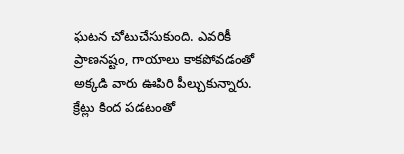ఘటన చోటుచేసుకుంది. ఎవరికీ ప్రాణనష్టం, గాయాలు కాకపోవడంతో అక్కడి వారు ఊపిరి పీల్చుకున్నారు. క్రేట్లు కింద పడటంతో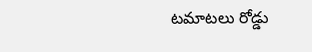టమాటలు రోడ్డు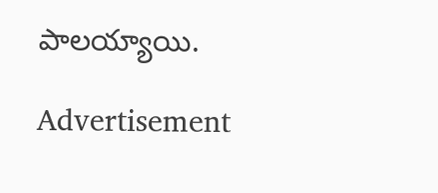పాలయ్యాయి.

Advertisement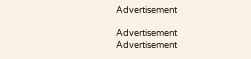Advertisement

Advertisement
Advertisement